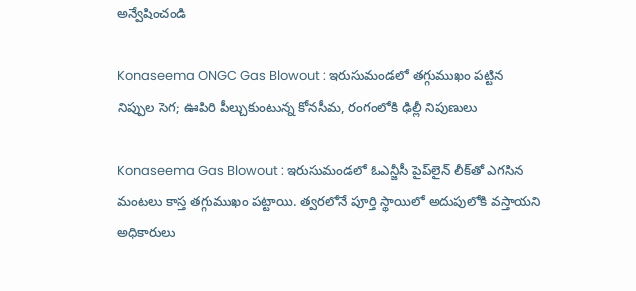అన్వేషించండి

Konaseema ONGC Gas Blowout : ఇరుసుమండలో తగ్గుముఖం పట్టిన నిప్పుల సెగ; ఊపిరి పీల్చుకుంటున్న కోనసీమ, రంగంలోకి ఢిల్లీ నిపుణులు

Konaseema Gas Blowout : ఇరుసుమండలో ఓఎన్జీసీ పైప్‌లైన్ లీక్‌తో ఎగసిన మంటలు కాస్త తగ్గుముఖం పట్టాయి. త్వరలోనే పూర్తి స్థాయిలో అదుపులోకి వస్తాయని అధికారులు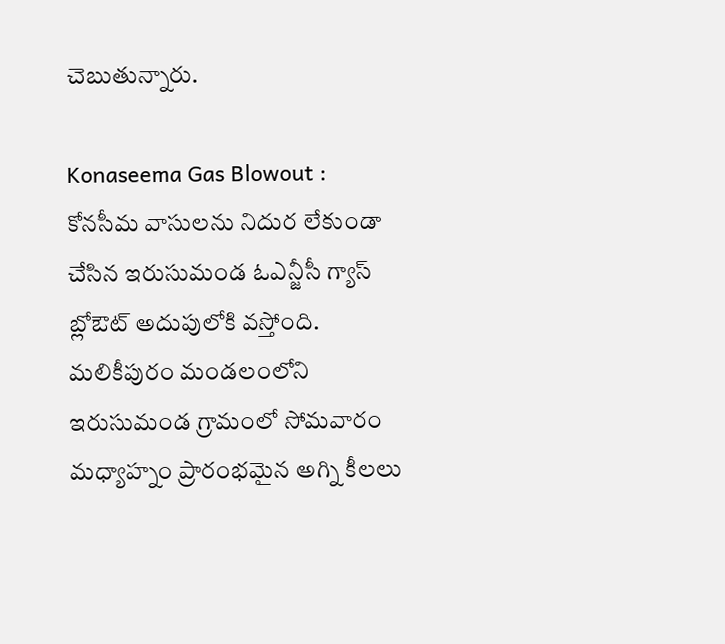చెబుతున్నారు.

Konaseema Gas Blowout : కోనసీమ వాసులను నిదుర లేకుండా చేసిన ఇరుసుమండ ఓఎన్జీసీ గ్యాస్‌ బ్లోఔట్‌ అదుపులోకి వస్తోంది. మలికీపురం మండలంలోని ఇరుసుమండ గ్రామంలో సోమవారం మధ్యాహ్నం ప్రారంభమైన అగ్ని కీలలు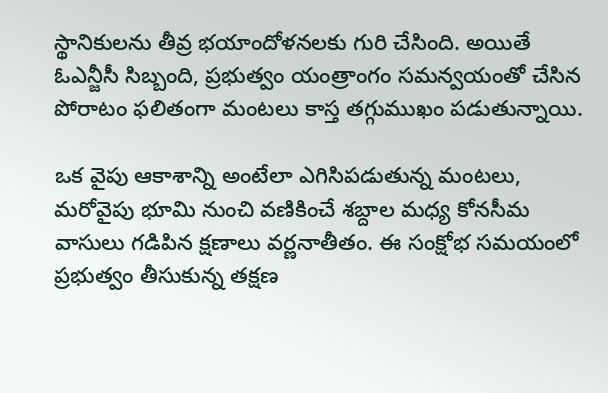స్థానికులను తీవ్ర భయాందోళనలకు గురి చేసింది. అయితే ఓఎన్జీసీ సిబ్బంది, ప్రభుత్వం యంత్రాంగం సమన్వయంతో చేసిన పోరాటం ఫలితంగా మంటలు కాస్త తగ్గుముఖం పడుతున్నాయి.

ఒక వైపు ఆకాశాన్ని అంటేలా ఎగిసిపడుతున్న మంటలు, మరోవైపు భూమి నుంచి వణికించే శబ్దాల మధ్య కోనసీమ వాసులు గడిపిన క్షణాలు వర్ణనాతీతం. ఈ సంక్షోభ సమయంలో ప్రభుత్వం తీసుకున్న తక్షణ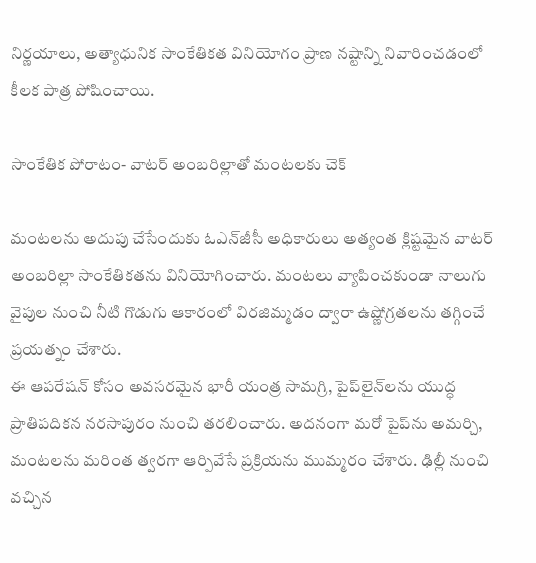నిర్ణయాలు, అత్యాధునిక సాంకేతికత వినియోగం ప్రాణ నష్టాన్ని నివారించడంలో కీలక పాత్ర పోషించాయి.

సాంకేతిక పోరాటం- వాటర్‌ అంబరిల్లాతో మంటలకు చెక్

మంటలను అదుపు చేసేందుకు ఓఎన్‌జీసీ అధికారులు అత్యంత క్లిష్టమైన వాటర్‌ అంబరిల్లా సాంకేతికతను వినియోగించారు. మంటలు వ్యాపించకుండా నాలుగు వైపుల నుంచి నీటి గొడుగు ఆకారంలో విరజిమ్మడం ద్వారా ఉష్ణోగ్రతలను తగ్గించే ప్రయత్నం చేశారు.
ఈ ఆపరేషన్ కోసం అవసరమైన భారీ యంత్ర సామగ్రి, పైప్‌లైన్‌లను యుద్ధ ప్రాతిపదికన నరసాపురం నుంచి తరలించారు. అదనంగా మరో పైప్‌ను అమర్చి, మంటలను మరింత త్వరగా ఆర్పివేసే ప్రక్రియను ముమ్మరం చేశారు. ఢిల్లీ నుంచి వచ్చిన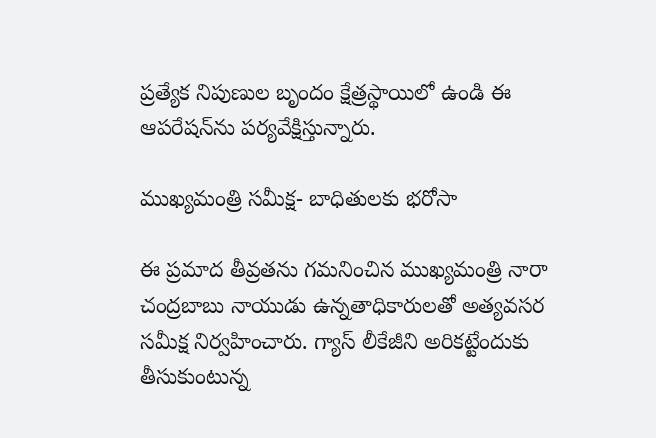ప్రత్యేక నిపుణుల బృందం క్షేత్రస్థాయిలో ఉండి ఈ ఆపరేషన్‌ను పర్యవేక్షిస్తున్నారు.

ముఖ్యమంత్రి సమీక్ష- బాధితులకు భరోసా

ఈ ప్రమాద తీవ్రతను గమనించిన ముఖ్యమంత్రి నారా చంద్రబాబు నాయుడు ఉన్నతాధికారులతో అత్యవసర సమీక్ష నిర్వహించారు. గ్యాస్ లీకేజీని అరికట్టేందుకు తీసుకుంటున్న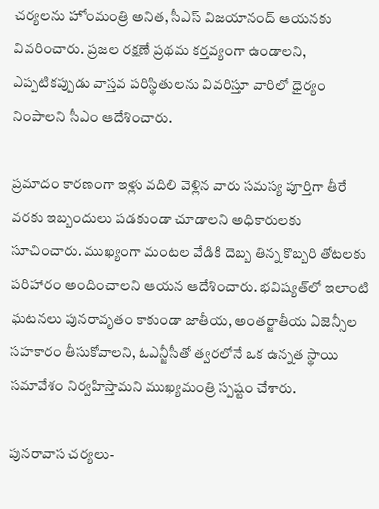చర్యలను హోంమంత్రి అనిత, సీఎస్‌ విజయానంద్‌ ఆయనకు వివరించారు. ప్రజల రక్షణే ప్రథమ కర్తవ్యంగా ఉండాలని, ఎప్పటికప్పుడు వాస్తవ పరిస్థితులను వివరిస్తూ వారిలో ధైర్యం నింపాలని సీఎం ఆదేశించారు.

ప్రమాదం కారణంగా ఇళ్లు వదిలి వెళ్లిన వారు సమస్య పూర్తిగా తీరే వరకు ఇబ్బందులు పడకుండా చూడాలని అధికారులకు సూచించారు. ముఖ్యంగా మంటల వేడికి దెబ్బ తిన్న కొబ్బరి తోటలకు పరిహారం అందించాలని ఆయన ఆదేశించారు. భవిష్యత్‌లో ఇలాంటి ఘటనలు పునరావృతం కాకుండా జాతీయ, అంతర్జాతీయ ఏజెన్సీల సహకారం తీసుకోవాలని, ఓఎన్జీసీతో త్వరలోనే ఒక ఉన్నత స్థాయి సమావేశం నిర్వహిస్తామని ముఖ్యమంత్రి స్పష్టం చేశారు.

పునరావాస చర్యలు-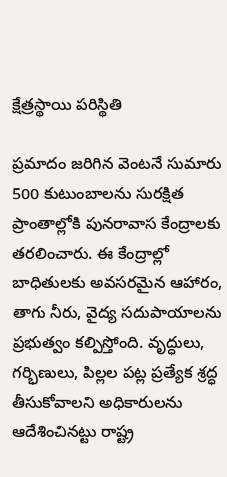క్షేత్రస్థాయి పరిస్థితి

ప్రమాదం జరిగిన వెంటనే సుమారు 500 కుటుంబాలను సురక్షిత ప్రాంతాల్లోకి పునరావాస కేంద్రాలకు తరలించారు. ఈ కేంద్రాల్లో బాధితులకు అవసరమైన ఆహారం, తాగు నీరు, వైద్య సదుపాయాలను ప్రభుత్వం కల్పిస్తోంది. వృద్ధులు, గర్భిణులు, పిల్లల పట్ల ప్రత్యేక శ్రద్ధ తీసుకోవాలని అధికారులను ఆదేశించినట్టు రాష్ట్ర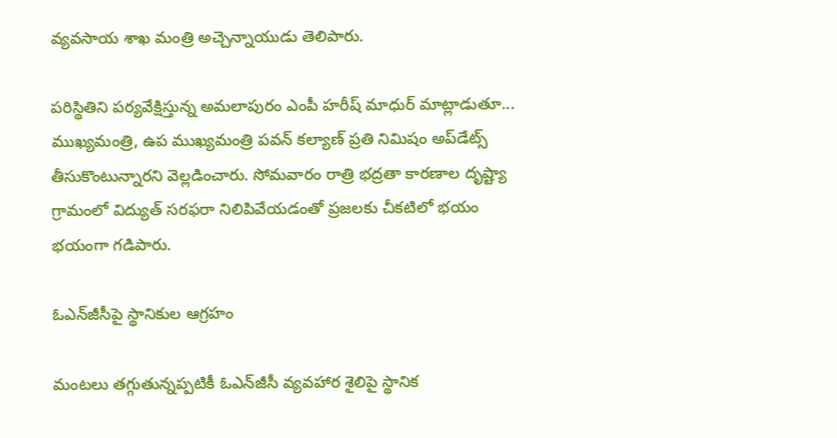వ్యవసాయ శాఖ మంత్రి అచ్చెన్నాయుడు తెలిపారు.

పరిస్థితిని పర్యవేక్షిస్తున్న అమలాపురం ఎంపీ హరీష్‌ మాధుర్‌ మాట్లాడుతూ... ముఖ్యమంత్రి, ఉప ముఖ్యమంత్రి పవన్ కల్యాణ్‌ ప్రతి నిమిషం అప్‌డేట్స్ తీసుకొంటున్నారని వెల్లడించారు. సోమవారం రాత్రి భద్రతా కారణాల దృష్ట్యా గ్రామంలో విద్యుత్ సరఫరా నిలిపివేయడంతో ప్రజలకు చీకటిలో భయం భయంగా గడిపారు.

ఓఎన్‌జీసీపై స్థానికుల ఆగ్రహం

మంటలు తగ్గుతున్నప్పటికీ ఓఎన్‌జీసీ వ్యవహార శైలిపై స్థానిక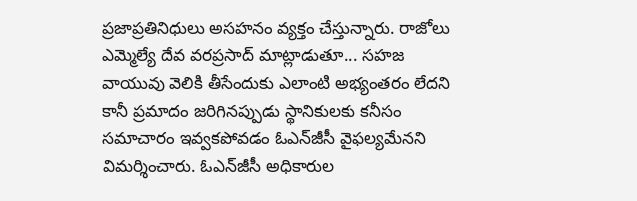ప్రజాప్రతినిధులు అసహనం వ్యక్తం చేస్తున్నారు. రాజోలు ఎమ్మెల్యే దేవ వరప్రసాద్ మాట్లాడుతూ... సహజ వాయువు వెలికి తీసేందుకు ఎలాంటి అభ్యంతరం లేదని కానీ ప్రమాదం జరిగినప్పుడు స్థానికులకు కనీసం సమాచారం ఇవ్వకపోవడం ఓఎన్‌జీసీ వైఫల్యమేనని విమర్శించారు. ఓఎన్‌జీసీ అధికారుల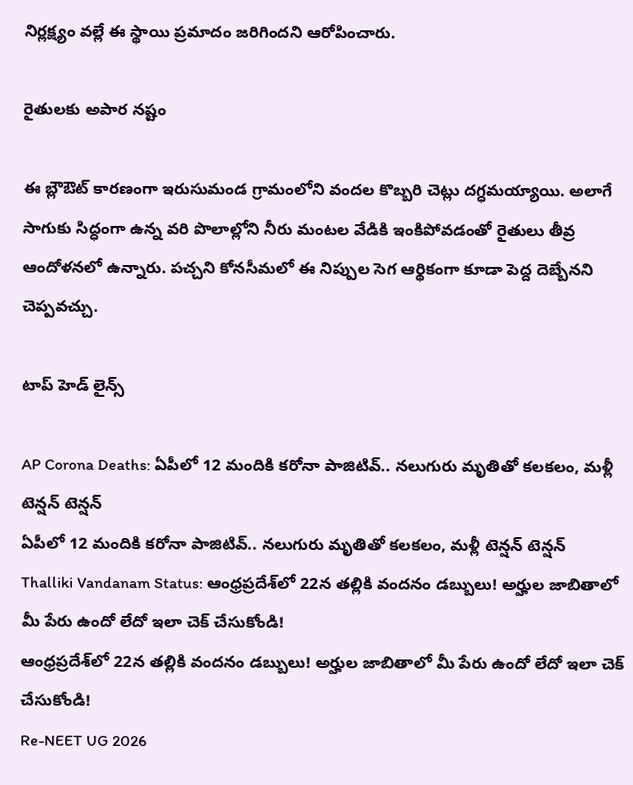నిర్లక్ష్యం వల్లే ఈ స్థాయి ప్రమాదం జరిగిందని ఆరోపించారు.

రైతులకు అపార నష్టం

ఈ బ్లౌఔట్ కారణంగా ఇరుసుమండ గ్రామంలోని వందల కొబ్బరి చెట్లు దగ్ధమయ్యాయి. అలాగే సాగుకు సిద్ధంగా ఉన్న వరి పొలాల్లోని నీరు మంటల వేడికి ఇంకిపోవడంతో రైతులు తీవ్ర ఆందోళనలో ఉన్నారు. పచ్చని కోనసీమలో ఈ నిప్పుల సెగ ఆర్థికంగా కూడా పెద్ద దెబ్బేనని చెప్పవచ్చు.

టాప్ హెడ్ లైన్స్

AP Corona Deaths: ఏపీలో 12 మందికి కరోనా పాజిటివ్.. నలుగురు మృతితో కలకలం, మళ్లీ టెన్షన్ టెన్షన్
ఏపీలో 12 మందికి కరోనా పాజిటివ్.. నలుగురు మృతితో కలకలం, మళ్లీ టెన్షన్ టెన్షన్
Thalliki Vandanam Status: ఆంధ్రప్రదేశ్‌లో 22న తల్లికి వందనం డబ్బులు! అర్హుల జాబితాలో మీ పేరు ఉందో లేదో ఇలా చెక్ చేసుకోండి!
ఆంధ్రప్రదేశ్‌లో 22న తల్లికి వందనం డబ్బులు! అర్హుల జాబితాలో మీ పేరు ఉందో లేదో ఇలా చెక్ చేసుకోండి!
Re-NEET UG 2026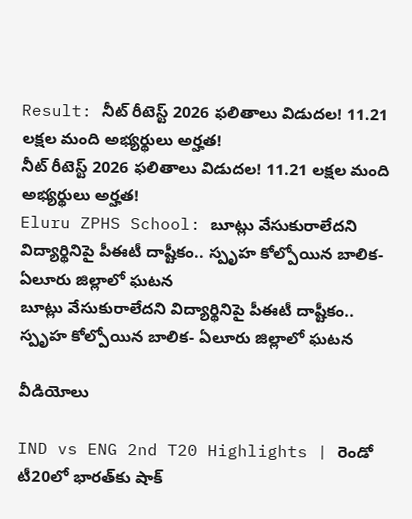Result: నీట్‌ రీటెస్ట్ 2026 ఫలితాలు విడుదల! 11.21 లక్షల మంది అభ్యర్థులు అర్హత!
నీట్‌ రీటెస్ట్ 2026 ఫలితాలు విడుదల! 11.21 లక్షల మంది అభ్యర్థులు అర్హత!
Eluru ZPHS School: బూట్లు వేసుకురాలేదని విద్యార్థినిపై పీఈటీ దాష్టీకం.. స్పృహ కోల్పోయిన బాలిక- ఏలూరు జిల్లాలో ఘటన
బూట్లు వేసుకురాలేదని విద్యార్థినిపై పీఈటీ దాష్టీకం.. స్పృహ కోల్పోయిన బాలిక- ఏలూరు జిల్లాలో ఘటన

వీడియోలు

IND vs ENG 2nd T20 Highlights | రెండో టీ20లో భారత్‌కు షాక్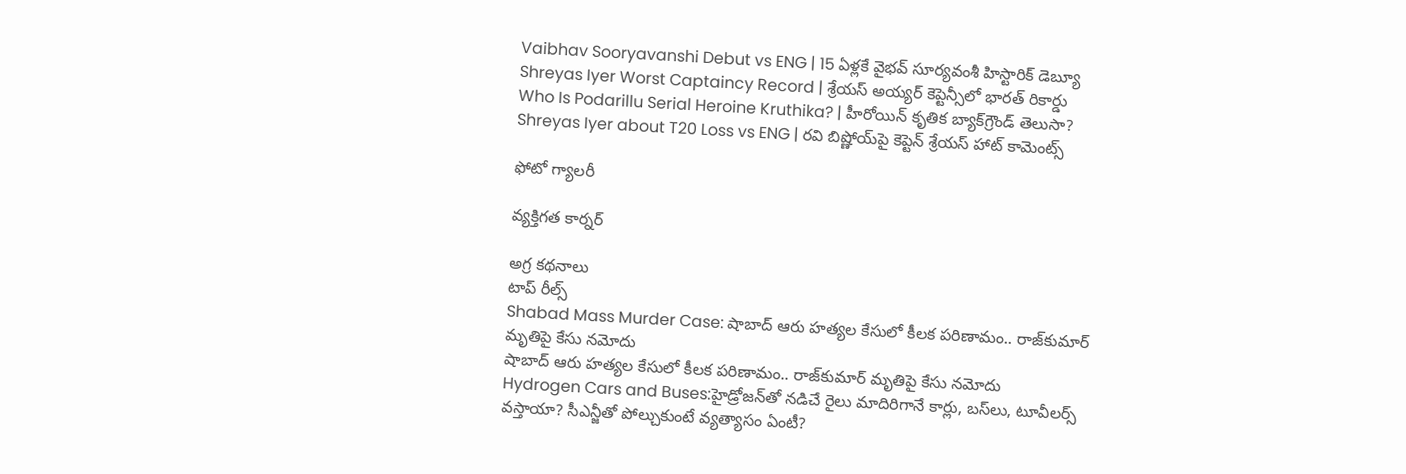Vaibhav Sooryavanshi Debut vs ENG | 15 ఏళ్లకే వైభవ్ సూర్యవంశీ హిస్టారిక్ డెబ్యూ
Shreyas Iyer Worst Captaincy Record | శ్రేయస్ అయ్యర్ కెప్టెన్సీలో భారత్ రికార్డు
Who Is Podarillu Serial Heroine Kruthika? | హీరోయిన్ కృతిక బ్యాక్‌గ్రౌండ్ తెలుసా?
Shreyas Iyer about T20 Loss vs ENG | రవి బిష్ణోయ్‌పై కెప్టెన్ శ్రేయస్ హాట్ కామెంట్స్

ఫోటో గ్యాలరీ

వ్యక్తిగత కార్నర్

అగ్ర కథనాలు
టాప్ రీల్స్
Shabad Mass Murder Case: షాబాద్‌ ఆరు హత్యల కేసులో కీలక పరిణామం.. రాజ్‌కుమార్ మృతిపై కేసు నమోదు
షాబాద్‌ ఆరు హత్యల కేసులో కీలక పరిణామం.. రాజ్‌కుమార్ మృతిపై కేసు నమోదు
Hydrogen Cars and Buses:హైడ్రోజన్‌తో నడిచే రైలు మాదిరిగానే కార్లు, బస్‌లు, టూవీలర్స్‌ వస్తాయా? సీఎన్జీతో పోల్చుకుంటే వ్యత్యాసం ఏంటీ?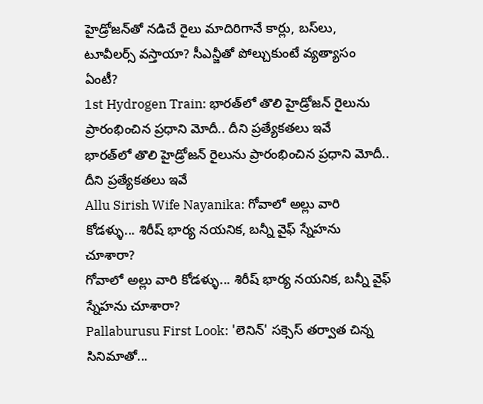హైడ్రోజన్‌తో నడిచే రైలు మాదిరిగానే కార్లు, బస్‌లు, టూవీలర్స్‌ వస్తాయా? సీఎన్జీతో పోల్చుకుంటే వ్యత్యాసం ఏంటీ?
1st Hydrogen Train: భారత్‌లో తొలి హైడ్రోజన్ రైలును ప్రారంభించిన ప్రధాని మోదీ.. దీని ప్రత్యేకతలు ఇవే
భారత్‌లో తొలి హైడ్రోజన్ రైలును ప్రారంభించిన ప్రధాని మోదీ.. దీని ప్రత్యేకతలు ఇవే
Allu Sirish Wife Nayanika: గోవాలో అల్లు వారి కోడళ్ళు... శిరీష్ భార్య నయనిక, బన్నీ వైఫ్ స్నేహను చూశారా?
గోవాలో అల్లు వారి కోడళ్ళు... శిరీష్ భార్య నయనిక, బన్నీ వైఫ్ స్నేహను చూశారా?
Pallaburusu First Look: 'లెనిన్' సక్సెస్ తర్వాత చిన్న సినిమాతో...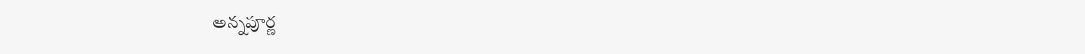అన్నపూర్ణ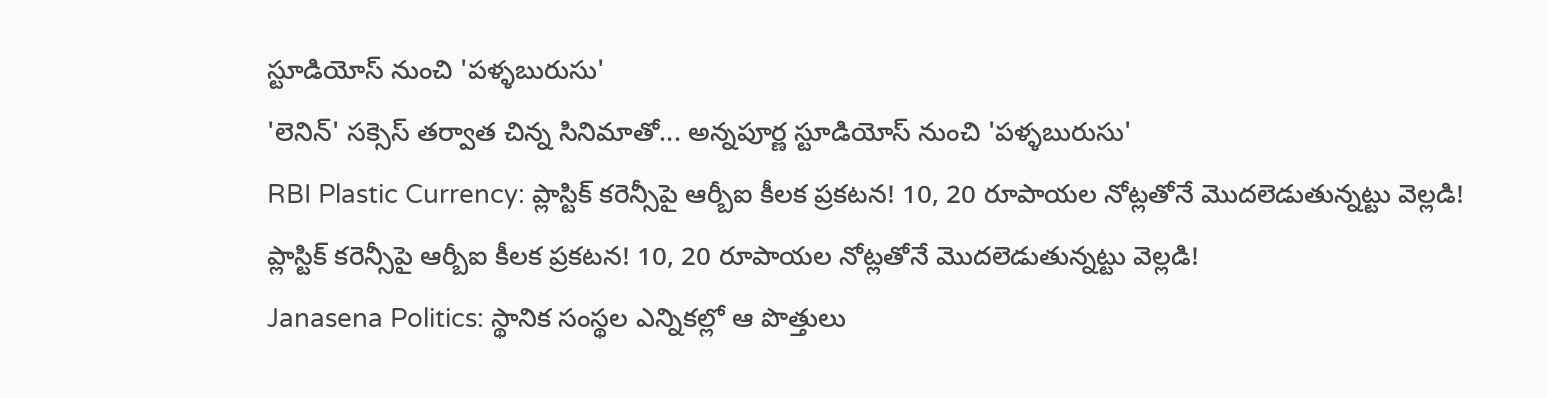స్టూడియోస్ నుంచి 'పళ్ళబురుసు'
'లెనిన్' సక్సెస్ తర్వాత చిన్న సినిమాతో... అన్నపూర్ణ స్టూడియోస్ నుంచి 'పళ్ళబురుసు'
RBI Plastic Currency: ప్లాస్టిక్ కరెన్సీపై ఆర్బీఐ కీలక ప్రకటన! 10, 20 రూపాయల నోట్లతోనే మొదలెడుతున్నట్టు వెల్లడి!
ప్లాస్టిక్ కరెన్సీపై ఆర్బీఐ కీలక ప్రకటన! 10, 20 రూపాయల నోట్లతోనే మొదలెడుతున్నట్టు వెల్లడి!
Janasena Politics: స్థానిక సంస్థల ఎన్నికల్లో ఆ పొత్తులు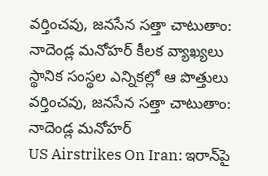వర్తించవు, జనసేన సత్తా చాటుతాం: నాదెండ్ల మనోహర్ కీలక వ్యాఖ్యలు
స్థానిక సంస్థల ఎన్నికల్లో ఆ పొత్తులు వర్తించవు, జనసేన సత్తా చాటుతాం: నాదెండ్ల మనోహర్
US Airstrikes On Iran: ఇరాన్‌పై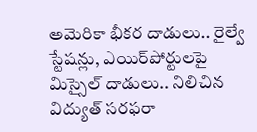అమెరికా భీకర దాడులు.. రైల్వే స్టేషన్లు, ఎయిర్‌పోర్టులపై మిస్సైల్ దాడులు.. నిలిచిన విద్యుత్ సరఫరా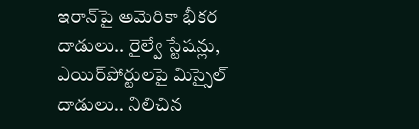ఇరాన్‌పై అమెరికా భీకర దాడులు.. రైల్వే స్టేషన్లు, ఎయిర్‌పోర్టులపై మిస్సైల్ దాడులు.. నిలిచిన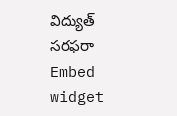విద్యుత్ సరఫరా
Embed widget